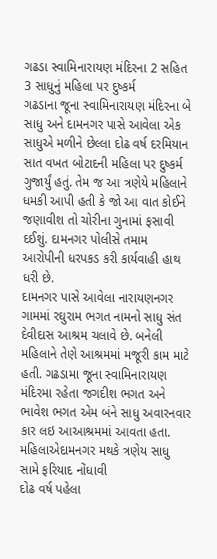ગઢડા સ્વામિનારાયણ મંદિરના 2 સહિત 3 સાધુનું મહિલા પર દુષ્કર્મ
ગઢડાના જૂના સ્વામિનારાયણ મંદિરના બે સાધુ અને દામનગર પાસે આવેલા એક સાધુએ મળીને છેલ્લા દોઢ વર્ષ દરમિયાન સાત વખત બોટાદની મહિલા પર દુષ્કર્મ ગુજાર્યું હતું. તેમ જ આ ત્રણેયે મહિલાને ધમકી આપી હતી કે જો આ વાત કોઈને જણાવીશ તો ચોરીના ગુનામાં ફસાવી દઈશું. દામનગર પોલીસે તમામ આરોપીની ધરપકડ કરી કાર્યવાહી હાથ ધરી છે.
દામનગર પાસે આવેલા નારાયણનગર ગામમાં રઘુરામ ભગત નામનો સાધુ સંત દેવીદાસ આશ્રમ ચલાવે છે. બનેલી મહિલાને તેણે આશ્રમમાં મજૂરી કામ માટે હતી. ગઢડામા જૂના સ્વામિનારાયણ મંદિરમા રહેતા જગદીશ ભગત અને ભાવેશ ભગત એમ બંને સાધુ અવારનવાર કાર લઇ આઆશ્રમમાં આવતા હતા.
મહિલાએદામનગર મથકે ત્રણેય સાધુ સામે ફરિયાદ નોંધાવી
દોઢ વર્ષ પહેલા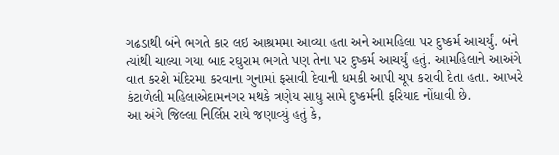ગઢડાથી બંને ભગતે કાર લઇ આશ્રમમા આવ્યા હતા અને આમહિલા પર દુષ્કર્મ આચર્યું. બંને ત્યાંથી ચાલ્યા ગયા બાદ રઘુરામ ભગતે પણ તેના પર દુષ્કર્મ આચર્યું હતું. આમહિલાને આઅંગે વાત કરશે મંદિરમા કરવાના ગુનામાં ફસાવી દેવાની ધમકી આપી ચૂપ કરાવી દેતા હતા. આખરે કંટાળેલી મહિલાએદામનગર મથકે ત્રણેય સાધુ સામે દુષ્કર્મની ફરિયાદ નોંધાવી છે.
આ અંગે જિલ્લા નિર્લિપ્ત રાયે જણાવ્યું હતું કે,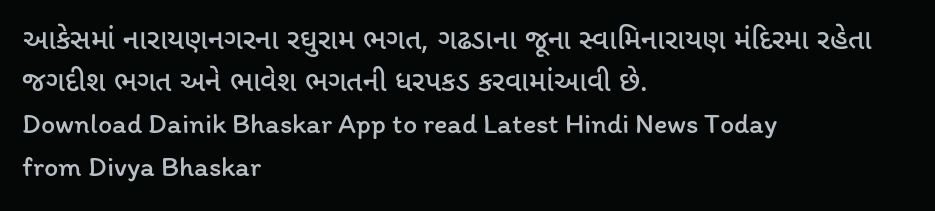આકેસમાં નારાયણનગરના રઘુરામ ભગત, ગઢડાના જૂના સ્વામિનારાયણ મંદિરમા રહેતા જગદીશ ભગત અને ભાવેશ ભગતની ધરપકડ કરવામાંઆવી છે.
Download Dainik Bhaskar App to read Latest Hindi News Today
from Divya Bhaskar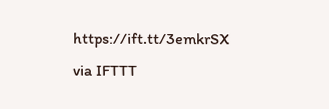https://ift.tt/3emkrSX
via IFTTT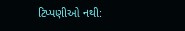ટિપ્પણીઓ નથી: